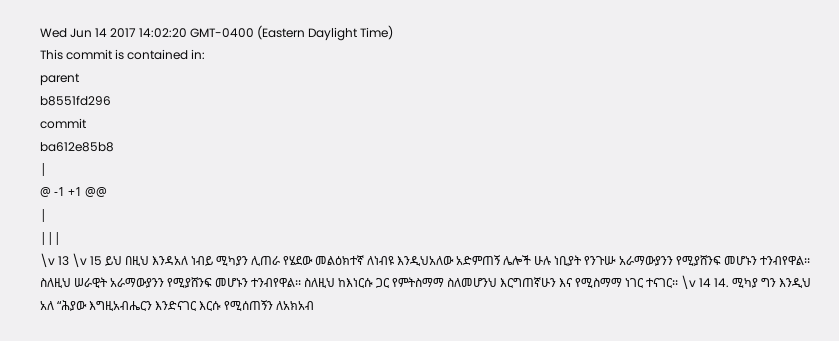Wed Jun 14 2017 14:02:20 GMT-0400 (Eastern Daylight Time)
This commit is contained in:
parent
b8551fd296
commit
ba612e85b8
|
@ -1 +1 @@
|
|||
\v 13 \v 15 ይህ በዚህ እንዳአለ ነብይ ሚካያን ሊጠራ የሄደው መልዕክተኛ ለነብዩ እንዲህአለው አድምጠኝ ሌሎች ሁሉ ነቢያት የንጉሡ አራማውያንን የሚያሸንፍ መሆኑን ተንብየዋል፡፡ ስለዚህ ሠራዊት አራማውያንን የሚያሸንፍ መሆኑን ተንብየዋል፡፡ ስለዚህ ከእነርሱ ጋር የምትስማማ ስለመሆንህ እርግጠኛሁን እና የሚስማማ ነገር ተናገር፡፡ \v 14 14. ሚካያ ግን እንዲህ አለ “ሕያው እግዚአብሔርን እንድናገር እርሱ የሚሰጠኝን ለአክአብ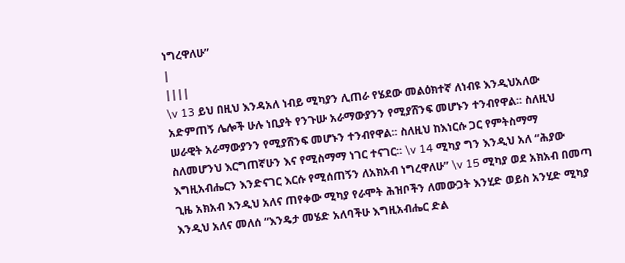ነግረዋለሁ”
|
||||
\v 13 ይህ በዚህ እንዳአለ ነብይ ሚካያን ሊጠራ የሄደው መልዕክተኛ ለነብዩ እንዲህአለው አድምጠኝ ሌሎች ሁሉ ነቢያት የንጉሡ አራማውያንን የሚያሸንፍ መሆኑን ተንብየዋል፡፡ ስለዚህ ሠራዊት አራማውያንን የሚያሸንፍ መሆኑን ተንብየዋል፡፡ ስለዚህ ከእነርሱ ጋር የምትስማማ ስለመሆንህ እርግጠኛሁን እና የሚስማማ ነገር ተናገር፡፡ \v 14 ሚካያ ግን እንዲህ አለ “ሕያው እግዚአብሔርን እንድናገር እርሱ የሚሰጠኝን ለአክአብ ነግረዋለሁ” \v 15 ሚካያ ወደ አክአብ በመጣ ጊዜ አክአብ እንዲህ አለና ጠየቀው ሚካያ የራሞት ሕዝቦችን ለመውጋት እንሂድ ወይስ አንሂድ ሚካያ እንዲህ አለና መለሰ “እንዴታ መሄድ አለባችሁ እግዚአብሔር ድል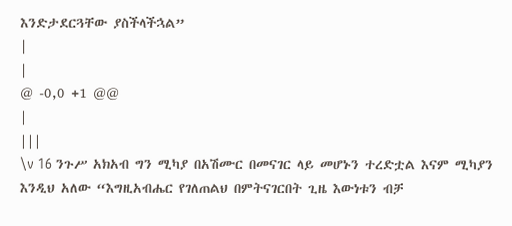እንድታደርጓቸው ያስችላችኋል”
|
|
@ -0,0 +1 @@
|
|||
\v 16 ንጉሥ አክአብ ግን ሚካያ በአሽሙር በመናገር ላይ መሆኑን ተረድቷል እናም ሚካያን እንዲህ አለው “እግዚአብሔር የገለጠልህ በምትናገርበት ጊዜ እውነቱን ብቻ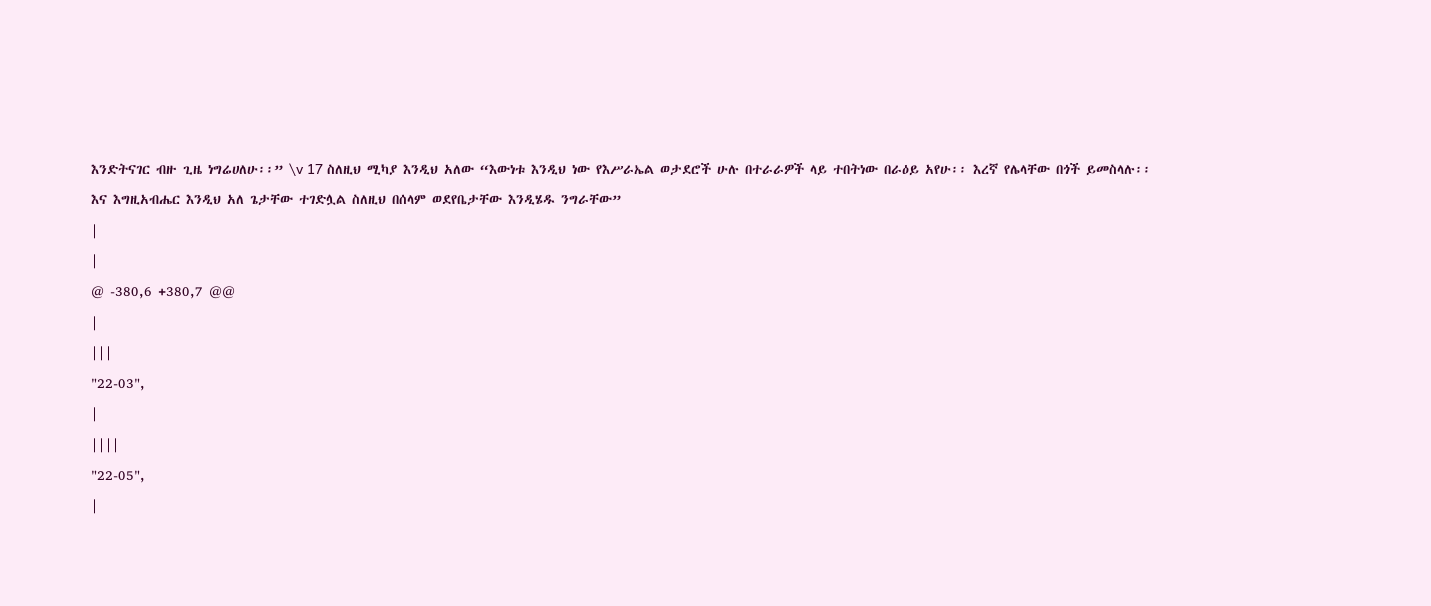እንድትናገር ብዙ ጊዜ ነግሬሀለሁ፡፡” \v 17 ስለዚህ ሚካያ እንዲህ አለው “እውነቱ እንዲህ ነው የእሥራኤል ወታደሮች ሁሉ በተራራዎች ላይ ተበትነው በራዕይ አየሁ፡፡ እረኛ የሌላቸው በጎች ይመስላሉ፡፡ እና እግዚአብሔር እንዲህ አለ ጌታቸው ተገድሏል ስለዚህ በሰላም ወደየቤታቸው እንዲሄዱ ንግራቸው”
|
|
@ -380,6 +380,7 @@
|
|||
"22-03",
|
||||
"22-05",
|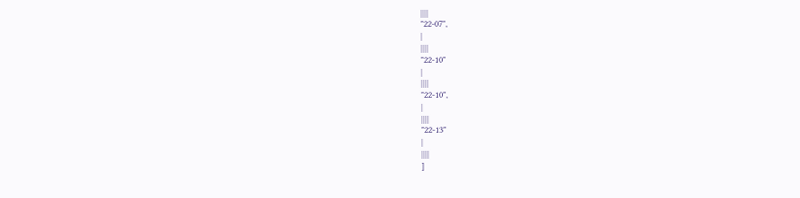||||
"22-07",
|
||||
"22-10"
|
||||
"22-10",
|
||||
"22-13"
|
||||
]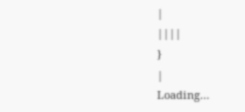|
||||
}
|
Loading…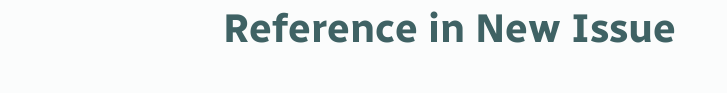Reference in New Issue